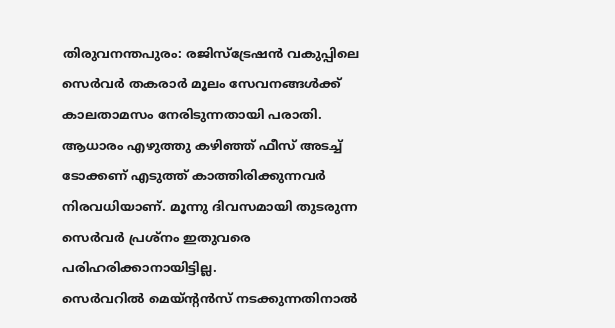തിരുവനന്തപുരം: രജിസ്ട്രേഷൻ വകുപ്പിലെ സെർവർ തകരാർ മൂലം സേവനങ്ങൾക്ക് കാലതാമസം നേരിടുന്നതായി പരാതി. ആധാരം എഴുത്തു കഴിഞ്ഞ് ഫീസ് അടച്ച് ടോക്കണ് എടുത്ത് കാത്തിരിക്കുന്നവർ നിരവധിയാണ്. മൂന്നു ദിവസമായി തുടരുന്ന സെർവർ പ്രശ്നം ഇതുവരെ പരിഹരിക്കാനായിട്ടില്ല.
സെർവറിൽ മെയ്ന്റൻസ് നടക്കുന്നതിനാൽ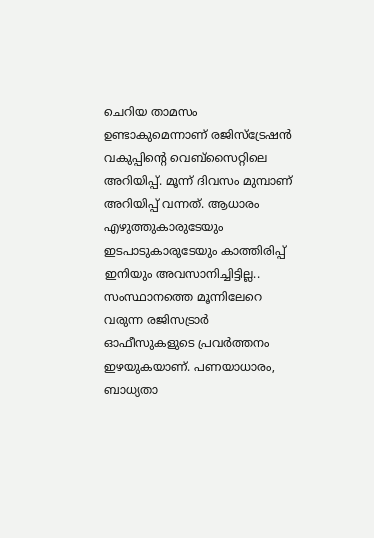ചെറിയ താമസം ഉണ്ടാകുമെന്നാണ് രജിസ്ട്രേഷൻ വകുപ്പിന്റെ വെബ്സൈറ്റിലെ അറിയിപ്പ്. മൂന്ന് ദിവസം മുമ്പാണ് അറിയിപ്പ് വന്നത്. ആധാരം എഴുത്തുകാരുടേയും ഇടപാടുകാരുടേയും കാത്തിരിപ്പ് ഇനിയും അവസാനിച്ചിട്ടില്ല..
സംസ്ഥാനത്തെ മൂന്നിലേറെ വരുന്ന രജിസട്രാർ ഓഫീസുകളുടെ പ്രവർത്തനം ഇഴയുകയാണ്. പണയാധാരം, ബാധ്യതാ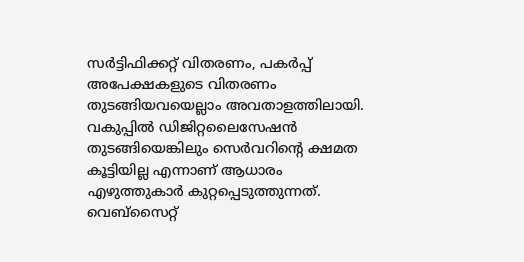സർട്ടിഫിക്കറ്റ് വിതരണം, പകർപ്പ് അപേക്ഷകളുടെ വിതരണം തുടങ്ങിയവയെല്ലാം അവതാളത്തിലായി.
വകുപ്പിൽ ഡിജിറ്റലൈസേഷൻ തുടങ്ങിയെങ്കിലും സെർവറിന്റെ ക്ഷമത കൂട്ടിയില്ല എന്നാണ് ആധാരം എഴുത്തുകാർ കുറ്റപ്പെടുത്തുന്നത്. വെബ്സൈറ്റ്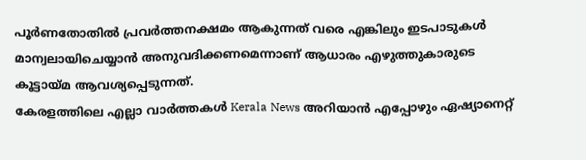പൂർണതോതിൽ പ്രവർത്തനക്ഷമം ആകുന്നത് വരെ എങ്കിലും ഇടപാടുകൾ മാന്വലായിചെയ്യാൻ അനുവദിക്കണമെന്നാണ് ആധാരം എഴുത്തുകാരുടെ കൂട്ടായ്മ ആവശ്യപ്പെടുന്നത്.
കേരളത്തിലെ എല്ലാ വാർത്തകൾ Kerala News അറിയാൻ എപ്പോഴും ഏഷ്യാനെറ്റ്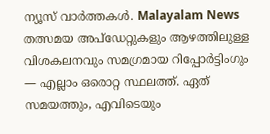ന്യൂസ് വാർത്തകൾ. Malayalam News തത്സമയ അപ്ഡേറ്റുകളും ആഴത്തിലുള്ള വിശകലനവും സമഗ്രമായ റിപ്പോർട്ടിംഗും — എല്ലാം ഒരൊറ്റ സ്ഥലത്ത്. ഏത് സമയത്തും, എവിടെയും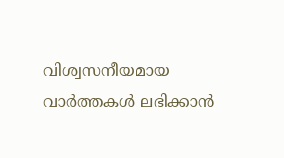വിശ്വസനീയമായ വാർത്തകൾ ലഭിക്കാൻ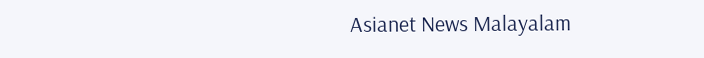Asianet News Malayalam